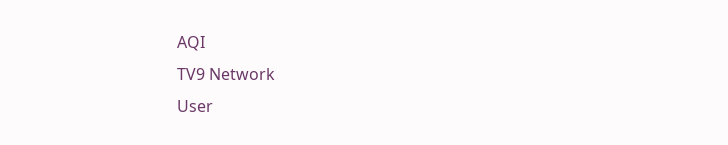AQI
TV9 Network
User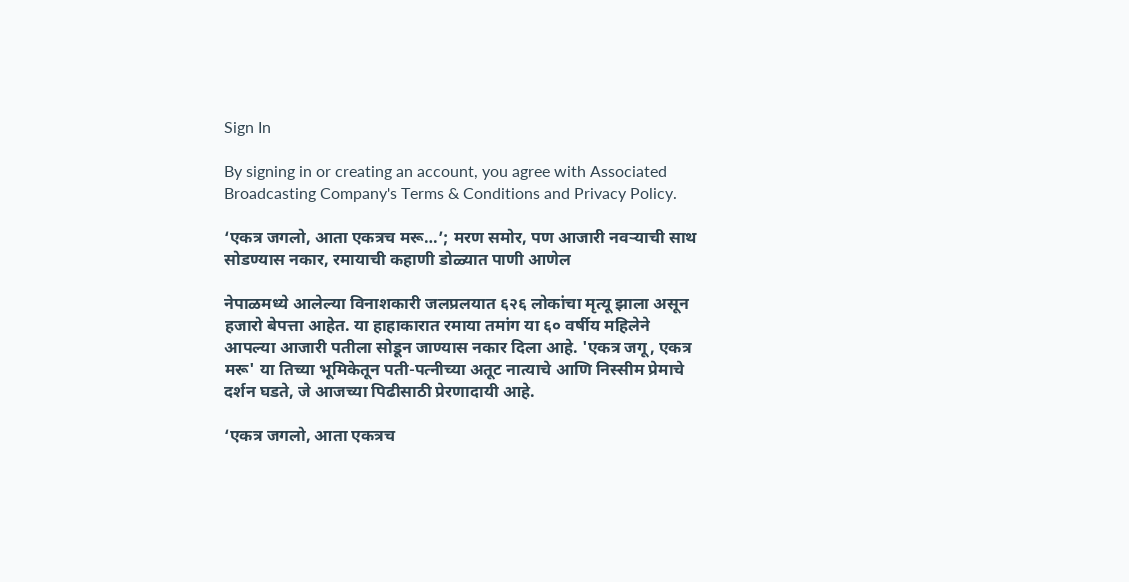Sign In

By signing in or creating an account, you agree with Associated Broadcasting Company's Terms & Conditions and Privacy Policy.

‘एकत्र जगलो, आता एकत्रच मरू…’; मरण समोर, पण आजारी नवऱ्याची साथ सोडण्यास नकार, रमायाची कहाणी डोळ्यात पाणी आणेल

नेपाळमध्ये आलेल्या विनाशकारी जलप्रलयात ६२६ लोकांचा मृत्यू झाला असून हजारो बेपत्ता आहेत. या हाहाकारात रमाया तमांग या ६० वर्षीय महिलेने आपल्या आजारी पतीला सोडून जाण्यास नकार दिला आहे. 'एकत्र जगू, एकत्र मरू' या तिच्या भूमिकेतून पती-पत्नीच्या अतूट नात्याचे आणि निस्सीम प्रेमाचे दर्शन घडते, जे आजच्या पिढीसाठी प्रेरणादायी आहे.

‘एकत्र जगलो, आता एकत्रच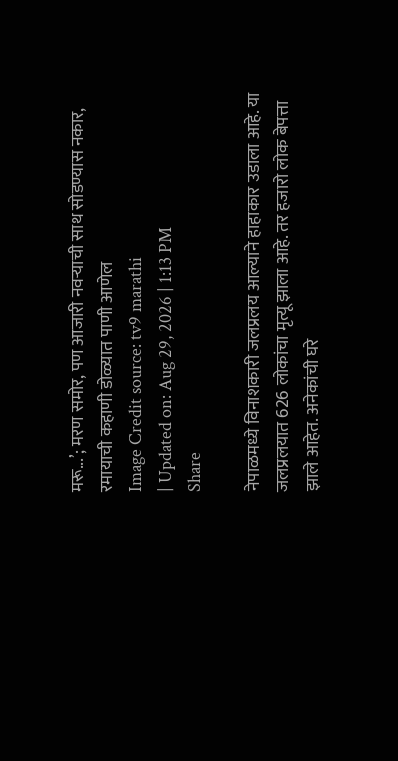मरू...’; मरण समोर, पण आजारी नवऱ्याची साथ सोडण्यास नकार, रमायाची कहाणी डोळ्यात पाणी आणेल
Image Credit source: tv9 marathi
| Updated on: Aug 29, 2026 | 1:13 PM
Share

नेपाळमध्ये विनाशकारी जलप्रलय आल्याने हाहाकार उडाला आहे. या जलप्रलयात 626 लोकांचा मृत्यू झाला आहे. तर हजारो लोक बेपत्ता झाले आहेत. अनेकांची घरे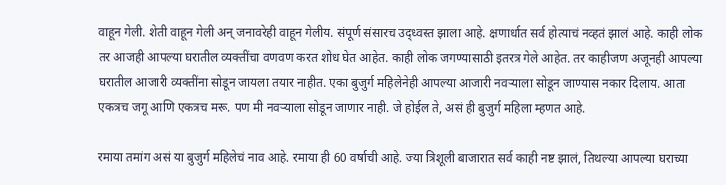वाहून गेली. शेती वाहून गेली अन् जनावरेही वाहून गेलीय. संपूर्ण संसारच उद्ध्वस्त झाला आहे. क्षणार्धात सर्व होत्याचं नव्हतं झालं आहे. काही लोक तर आजही आपल्या घरातील व्यक्तींचा वणवण करत शोध घेत आहेत. काही लोक जगण्यासाठी इतरत्र गेले आहेत. तर काहीजण अजूनही आपल्या घरातील आजारी व्यक्तींना सोडून जायला तयार नाहीत. एका बुजुर्ग महिलेनेही आपल्या आजारी नवऱ्याला सोडून जाण्यास नकार दिलाय. आता एकत्रच जगू आणि एकत्रच मरू. पण मी नवऱ्याला सोडून जाणार नाही. जे होईल ते, असं ही बुजुर्ग महिला म्हणत आहे.

रमाया तमांग असं या बुजुर्ग महिलेचं नाव आहे. रमाया ही 60 वर्षाची आहे. ज्या त्रिशूली बाजारात सर्व काही नष्ट झालं, तिथल्या आपल्या घराच्या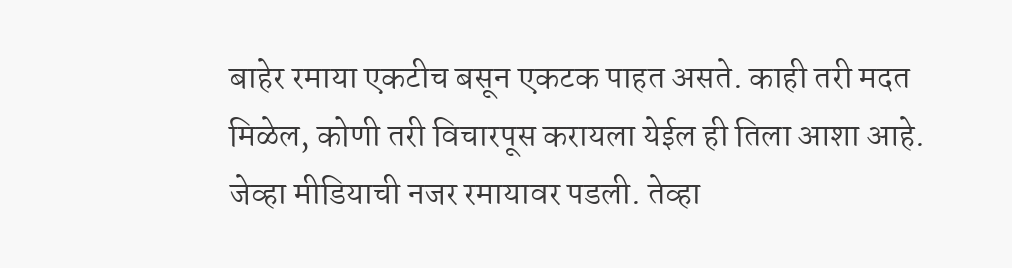बाहेर रमाया एकटीच बसून एकटक पाहत असते. काही तरी मदत मिळेल, कोणी तरी विचारपूस करायला येईल ही तिला आशा आहे. जेव्हा मीडियाची नजर रमायावर पडली. तेव्हा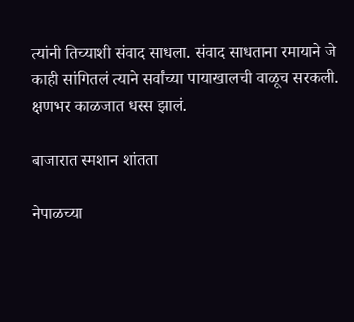त्यांनी तिच्याशी संवाद साधला. संवाद साधताना रमायाने जे काही सांगितलं त्याने सर्वांच्या पायाखालची वाळूच सरकली. क्षणभर काळजात धस्स झालं.

बाजारात स्मशान शांतता

नेपाळच्या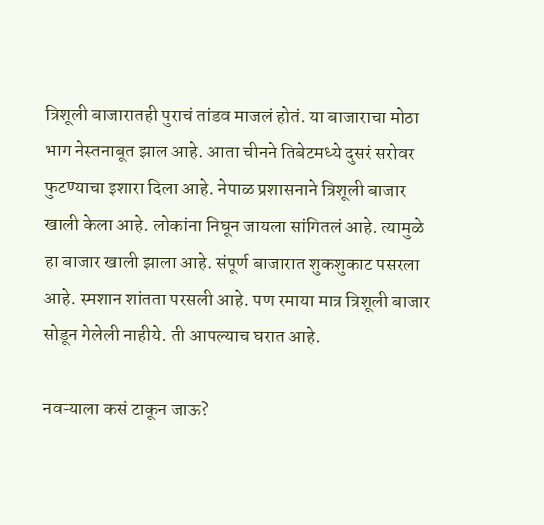त्रिशूली बाजारातही पुराचं तांडव माजलं होतं. या बाजाराचा मोठा भाग नेस्तनाबूत झाल आहे. आता चीनने तिबेटमध्ये दुसरं सरोवर फुटण्याचा इशारा दिला आहे. नेपाळ प्रशासनाने त्रिशूली बाजार खाली केला आहे. लोकांना निघून जायला सांगितलं आहे. त्यामुळे हा बाजार खाली झाला आहे. संपूर्ण बाजारात शुकशुकाट पसरला आहे. स्मशान शांतता परसली आहे. पण रमाया मात्र त्रिशूली बाजार सोडून गेलेली नाहीये. ती आपल्याच घरात आहे.

नवऱ्याला कसं टाकून जाऊ?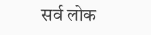सर्व लोक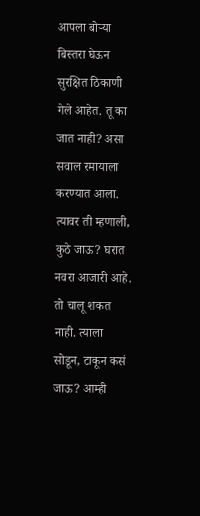आपला बोऱ्या बिस्तरा घेऊन सुरक्षित ठिकाणी गेले आहेत. तू का जात नाही? असा सवाल रमायाला करण्यात आला. त्यावर ती म्हणाली, कुठे जाऊ? घरात नवरा आजारी आहे. तो चालू शकत नाही. त्याला सोडून, टाकून कसं जाऊ? आम्ही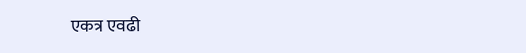एकत्र एवढी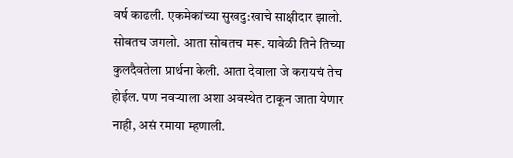वर्ष काढली. एकमेकांच्या सुखदु:खाचे साक्षीदार झालो. सोबतच जगलो. आता सोबतच मरू. यावेळी तिने तिच्या कुलदैवतेला प्रार्थना केली. आता देवाला जे करायचं तेच होईल. पण नवऱ्याला अशा अवस्थेत टाकून जाता येणार नाही, असं रमाया म्हणाली.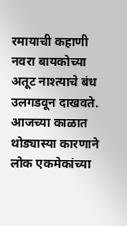रमायाची कहाणी नवरा बायकोच्या अतूट नाश्त्याचे बंध उलगडवून दाखवते. आजच्या काळात थोड्यास्या कारणाने लोक एकमेकांच्या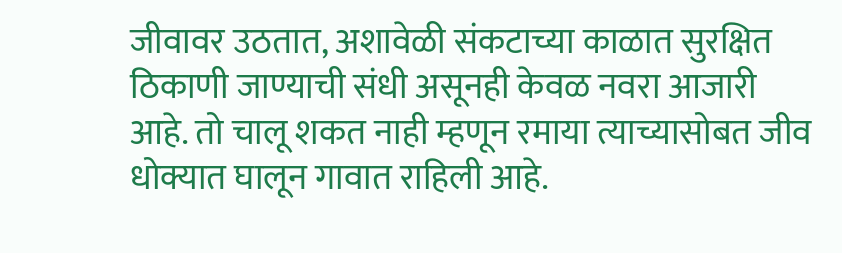जीवावर उठतात, अशावेळी संकटाच्या काळात सुरक्षित ठिकाणी जाण्याची संधी असूनही केवळ नवरा आजारी आहे. तो चालू शकत नाही म्हणून रमाया त्याच्यासोबत जीव धोक्यात घालून गावात राहिली आहे.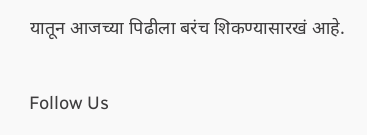यातून आजच्या पिढीला बरंच शिकण्यासारखं आहे.

Follow Us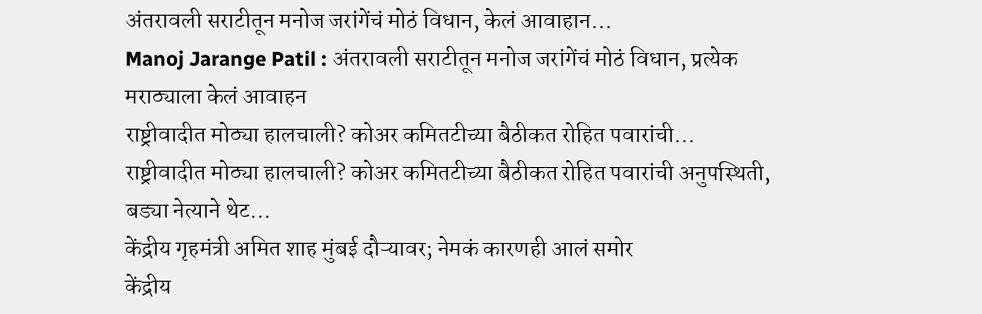अंतरावली सराटीतून मनोज जरांगेंचं मोठं विधान, केलं आवाहान...
Manoj Jarange Patil : अंतरावली सराटीतून मनोज जरांगेंचं मोठं विधान, प्रत्येक मराठ्याला केलं आवाहन
राष्ट्रीवादीत मोठ्या हालचाली? कोअर कमितटीच्या बैठीकत रोहित पवारांची...
राष्ट्रीवादीत मोठ्या हालचाली? कोअर कमितटीच्या बैठीकत रोहित पवारांची अनुपस्थिती, बड्या नेत्याने थेट...
केंद्रीय गृहमंत्री अमित शाह मुंबई दौऱ्यावर; नेमकं कारणही आलं समोर
केंद्रीय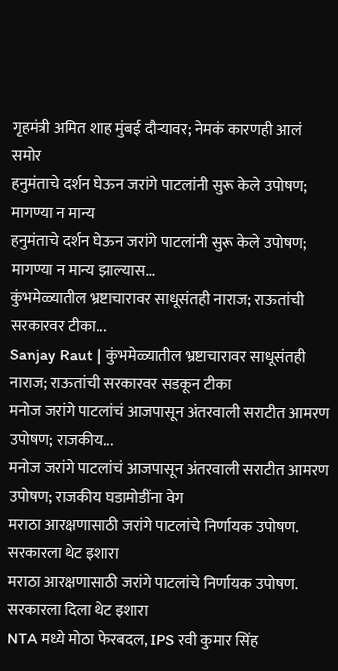गृहमंत्री अमित शाह मुंबई दौऱ्यावर; नेमकं कारणही आलं समोर
हनुमंताचे दर्शन घेऊन जरांगे पाटलांनी सुरू केले उपोषण; मागण्या न मान्य
हनुमंताचे दर्शन घेऊन जरांगे पाटलांनी सुरू केले उपोषण; मागण्या न मान्य झाल्यास...
कुंभमेळ्यातील भ्रष्टाचारावर साधूसंतही नाराज; राऊतांची सरकारवर टीका...
Sanjay Raut | कुंभमेळ्यातील भ्रष्टाचारावर साधूसंतही नाराज; राऊतांची सरकारवर सडकून टीका
मनोज जरांगे पाटलांचं आजपासून अंतरवाली सराटीत आमरण उपोषण; राजकीय...
मनोज जरांगे पाटलांचं आजपासून अंतरवाली सराटीत आमरण उपोषण; राजकीय घडामोडींना वेग
मराठा आरक्षणासाठी जरांगे पाटलांचे निर्णायक उपोषण. सरकारला थेट इशारा
मराठा आरक्षणासाठी जरांगे पाटलांचे निर्णायक उपोषण. सरकारला दिला थेट इशारा
NTA मध्ये मोठा फेरबदल, IPS रवी कुमार सिंह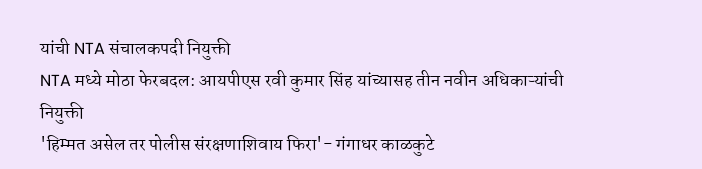यांची NTA संचालकपदी नियुक्ती
NTA मध्ये मोठा फेरबदल: आयपीएस रवी कुमार सिंह यांच्यासह तीन नवीन अधिकाऱ्यांची नियुक्ती
'हिम्मत असेल तर पोलीस संरक्षणाशिवाय फिरा'- गंगाधर काळकुटे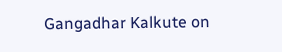Gangadhar Kalkute on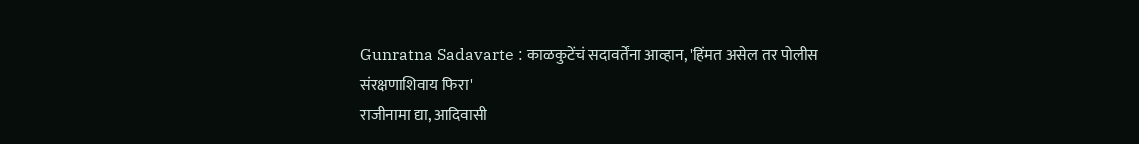Gunratna Sadavarte : काळकुटेंचं सदावर्तेंना आव्हान, 'हिंमत असेल तर पोलीस संरक्षणाशिवाय फिरा'
राजीनामा द्या, आदिवासी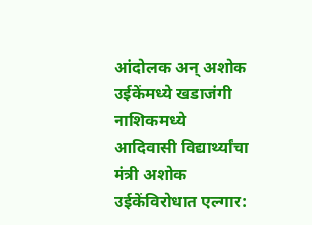आंदोलक अन् अशोक उईकेंमध्ये खडाजंगी
नाशिकमध्ये आदिवासी विद्यार्थ्यांचा मंत्री अशोक उईकेंविरोधात एल्गार: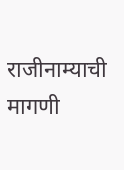राजीनाम्याची मागणी